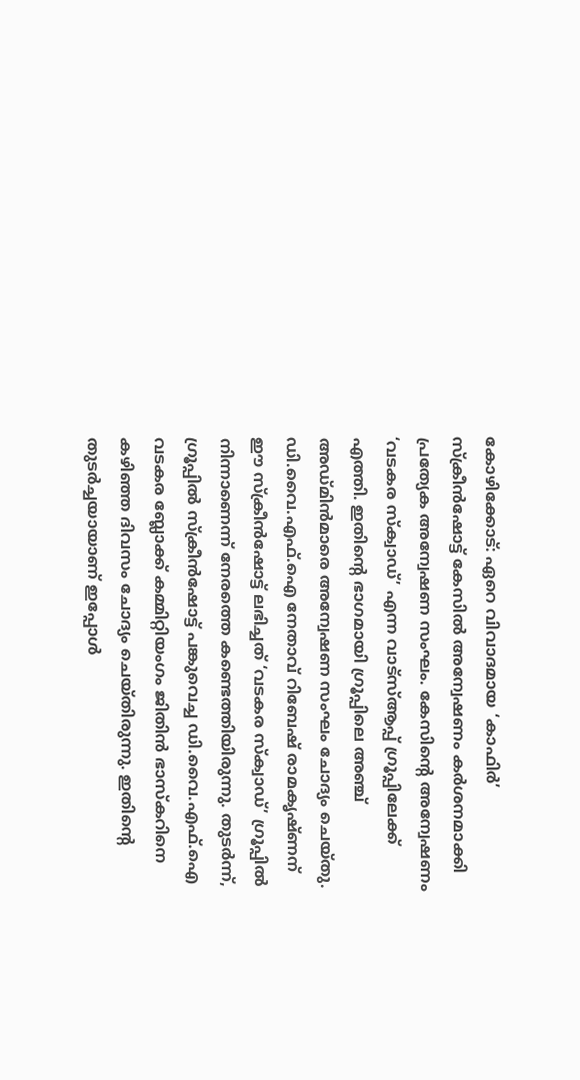കോഴിക്കോട്: ഏറെ വിവാദമായ ‘കാഫിർ’ സ്ക്രീൻഷോട്ട് കേസിൽ അന്വേഷണം കർശനമാക്കി പ്രത്യേക അന്വേഷണ സംഘം. കേസിന്റെ അന്വേഷണം ‘വടകര സ്ക്വാഡ്’ എന്ന വാട്സ്ആപ്പ് ഗ്രൂപ്പിലേക്ക് എത്തി. ഇതിന്റെ ഭാഗമായി ഗ്രൂപ്പിലെ അഞ്ച് അഡ്മിൻമാരെ അന്വേഷണ സംഘം ചോദ്യം ചെയ്തു.
ഡി.വൈ.എഫ്.ഐ നേതാവ് റിബേഷ് രാമകൃഷ്ണന് ഈ സ്ക്രീൻഷോട്ട് ലഭിച്ചത് ‘വടകര സ്ക്വാഡ്’ ഗ്രൂപ്പിൽ നിന്നാണെന്ന് നേരത്തെ കണ്ടെത്തിയിരുന്നു. തുടർന്ന്, ഗ്രൂപ്പിൽ സ്ക്രീൻഷോട്ട് പങ്കുവെച്ച ഡി.വൈ.എഫ്.ഐ വടകര ബ്ലോക്ക് കമ്മിറ്റിയംഗം ജിതിൻ ഭാസ്കറിനെ കഴിഞ്ഞ ദിവസം ചോദ്യം ചെയ്തിരുന്നു. ഇതിന്റെ തുടർച്ചയായാണ് ഇപ്പോൾ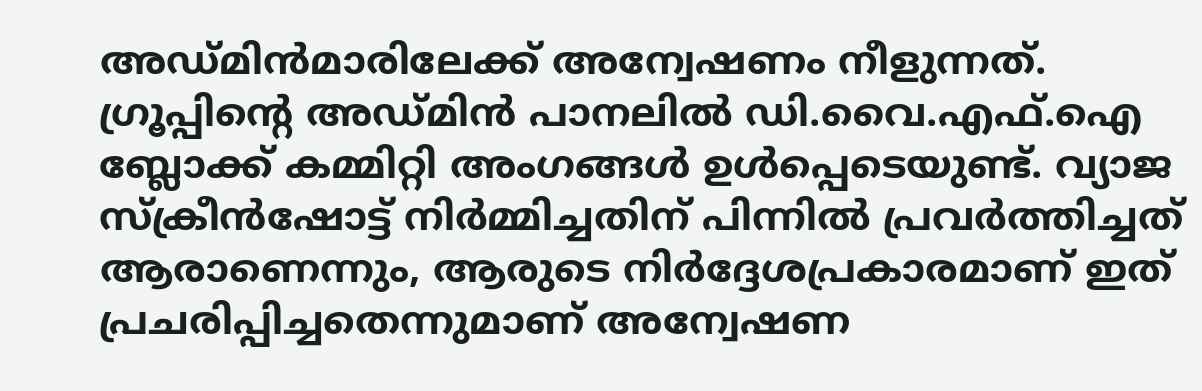അഡ്മിൻമാരിലേക്ക് അന്വേഷണം നീളുന്നത്.
ഗ്രൂപ്പിന്റെ അഡ്മിൻ പാനലിൽ ഡി.വൈ.എഫ്.ഐ ബ്ലോക്ക് കമ്മിറ്റി അംഗങ്ങൾ ഉൾപ്പെടെയുണ്ട്. വ്യാജ സ്ക്രീൻഷോട്ട് നിർമ്മിച്ചതിന് പിന്നിൽ പ്രവർത്തിച്ചത് ആരാണെന്നും, ആരുടെ നിർദ്ദേശപ്രകാരമാണ് ഇത് പ്രചരിപ്പിച്ചതെന്നുമാണ് അന്വേഷണ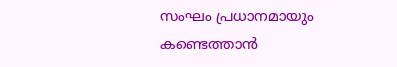സംഘം പ്രധാനമായും കണ്ടെത്താൻ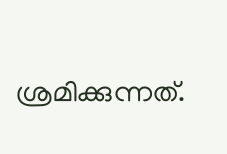ശ്രമിക്കുന്നത്.